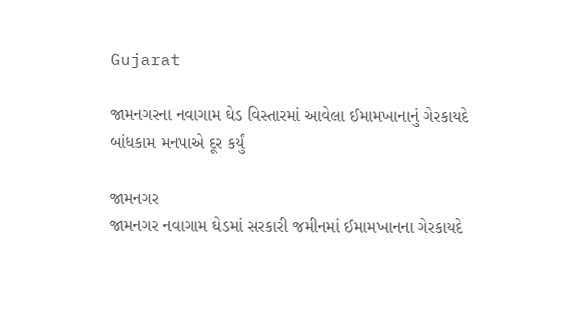Gujarat

જામનગરના નવાગામ ઘેડ વિસ્તારમાં આવેલા ઈમામખાનાનું ગેરકાયદે બાંધકામ મનપાએ દૂર કર્યું

જામનગર
જામનગર નવાગામ ઘેડમાં સરકારી જમીનમાં ઈમામખાનના ગેરકાયદે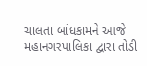ચાલતા બાંધકામને આજે મહાનગરપાલિકા દ્વારા તોડી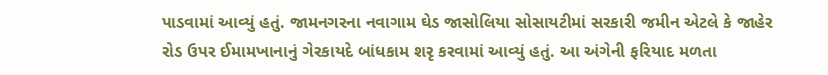પાડવામાં આવ્યું હતું. જામનગરના નવાગામ ઘેડ જાસોલિયા સોસાયટીમાં સરકારી જમીન એટલે કે જાહેર રોડ ઉપર ઈમામખાનાનું ગેરકાયદે બાંધકામ શરૃ કરવામાં આવ્યું હતું. આ અંગેની ફરિયાદ મળતા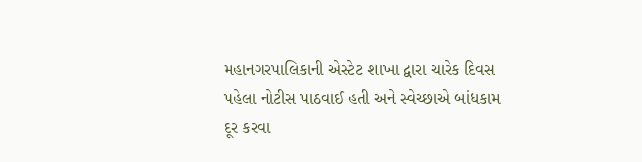મહાનગરપાલિકાની એસ્ટેટ શાખા દ્વારા ચારેક દિવસ પહેલા નોટીસ પાઠવાઈ હતી અને સ્વેચ્છાએ બાંધકામ દૂર કરવા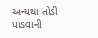અન્યથા તોડી પાડવાની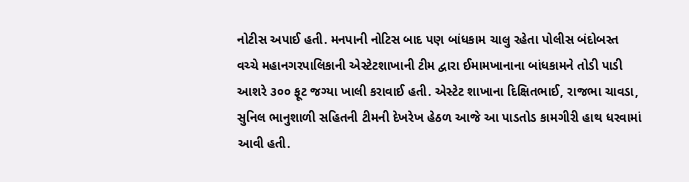નોટીસ અપાઈ હતી. મનપાની નોટિસ બાદ પણ બાંધકામ ચાલુ રહેતા પોલીસ બંદોબસ્ત વચ્ચે મહાનગરપાલિકાની એસ્ટેટશાખાની ટીમ દ્વારા ઈમામખાનાના બાંધકામને તોડી પાડી આશરે ૩૦૦ ફૂટ જગ્યા ખાલી કરાવાઈ હતી. એસ્ટેટ શાખાના દિક્ષિતભાઈ, રાજભા ચાવડા, સુનિલ ભાનુશાળી સહિતની ટીમની દેખરેખ હેઠળ આજે આ પાડતોડ કામગીરી હાથ ધરવામાં આવી હતી.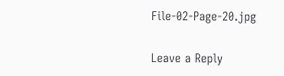File-02-Page-20.jpg

Leave a Reply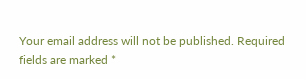Your email address will not be published. Required fields are marked *